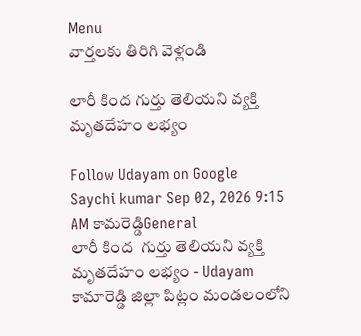Menu
వార్తలకు తిరిగి వెళ్లండి

లారీ కింద గుర్తు తెలియని వ్యక్తి మృతదేహం లభ్యం

Follow Udayam on Google
Saychi kumar Sep 02, 2026 9:15 AM కామరెడ్డిGeneral
లారీ కింద  గుర్తు తెలియని వ్యక్తి మృతదేహం లభ్యం - Udayam
కామారెడ్డి జిల్లా పిట్లం మండలంలోని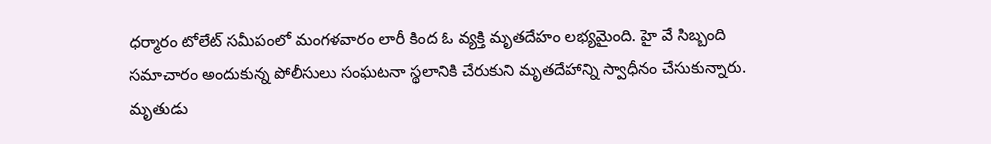ధర్మారం టోలేట్ సమీపంలో మంగళవారం లారీ కింద ఓ వ్యక్తి మృతదేహం లభ్యమైంది. హై వే సిబ్బంది సమాచారం అందుకున్న పోలీసులు సంఘటనా స్థలానికి చేరుకుని మృతదేహాన్ని స్వాధీనం చేసుకున్నారు. మృతుడు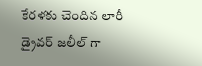కేరళకు చెందిన లారీ డ్రైవర్ జలీల్ గా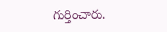గుర్తించారు.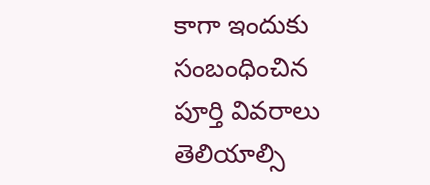కాగా ఇందుకు సంబంధించిన పూర్తి వివరాలు తెలియాల్సి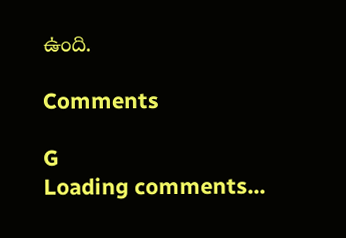ఉంది.

Comments

G
Loading comments...